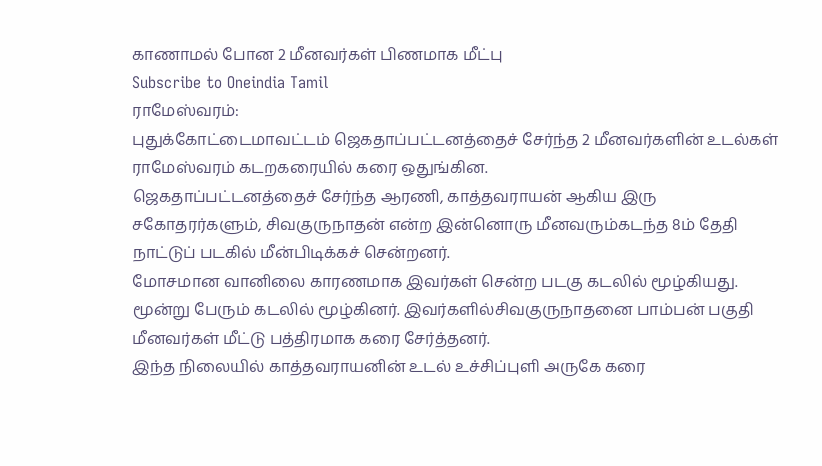காணாமல் போன 2 மீனவர்கள் பிணமாக மீட்பு
Subscribe to Oneindia Tamil
ராமேஸ்வரம்:
புதுக்கோட்டைமாவட்டம் ஜெகதாப்பட்டனத்தைச் சேர்ந்த 2 மீனவர்களின் உடல்கள் ராமேஸ்வரம் கடறகரையில் கரை ஒதுங்கின.
ஜெகதாப்பட்டனத்தைச் சேர்ந்த ஆரணி, காத்தவராயன் ஆகிய இரு சகோதரர்களும், சிவகுருநாதன் என்ற இன்னொரு மீனவரும்கடந்த 8ம் தேதி நாட்டுப் படகில் மீன்பிடிக்கச் சென்றனர்.
மோசமான வானிலை காரணமாக இவர்கள் சென்ற படகு கடலில் மூழ்கியது. மூன்று பேரும் கடலில் மூழ்கினர். இவர்களில்சிவகுருநாதனை பாம்பன் பகுதி மீனவர்கள் மீட்டு பத்திரமாக கரை சேர்த்தனர்.
இந்த நிலையில் காத்தவராயனின் உடல் உச்சிப்புளி அருகே கரை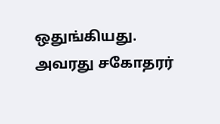ஒதுங்கியது. அவரது சகோதரர்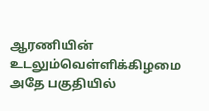ஆரணியின் உடலும்வெள்ளிக்கிழமை அதே பகுதியில்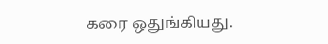கரை ஒதுங்கியது.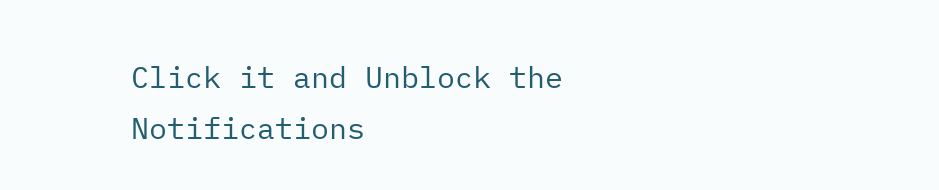Click it and Unblock the Notifications